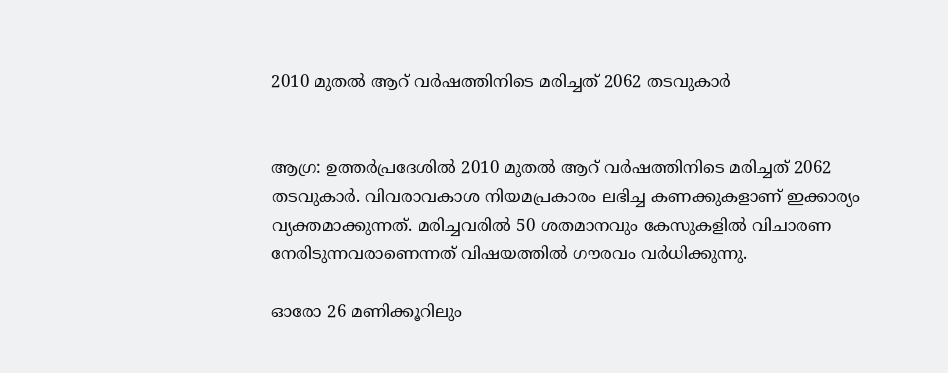2010 മുതല്‍ ആറ് വര്‍ഷത്തിനിടെ മരിച്ചത് 2062 തടവുകാര്‍


ആഗ്ര: ഉത്തര്‍പ്രദേശില്‍ 2010 മുതല്‍ ആറ് വര്‍ഷത്തിനിടെ മരിച്ചത് 2062 തടവുകാര്‍. വിവരാവകാശ നിയമപ്രകാരം ലഭിച്ച കണക്കുകളാണ് ഇക്കാര്യം വ്യക്തമാക്കുന്നത്. മരിച്ചവരില്‍ 50 ശതമാനവും കേസുകളില്‍ വിചാരണ നേരിടുന്നവരാണെന്നത് വിഷയത്തില്‍ ഗൗരവം വര്‍ധിക്കുന്നു.

ഓരോ 26 മണിക്കൂറിലും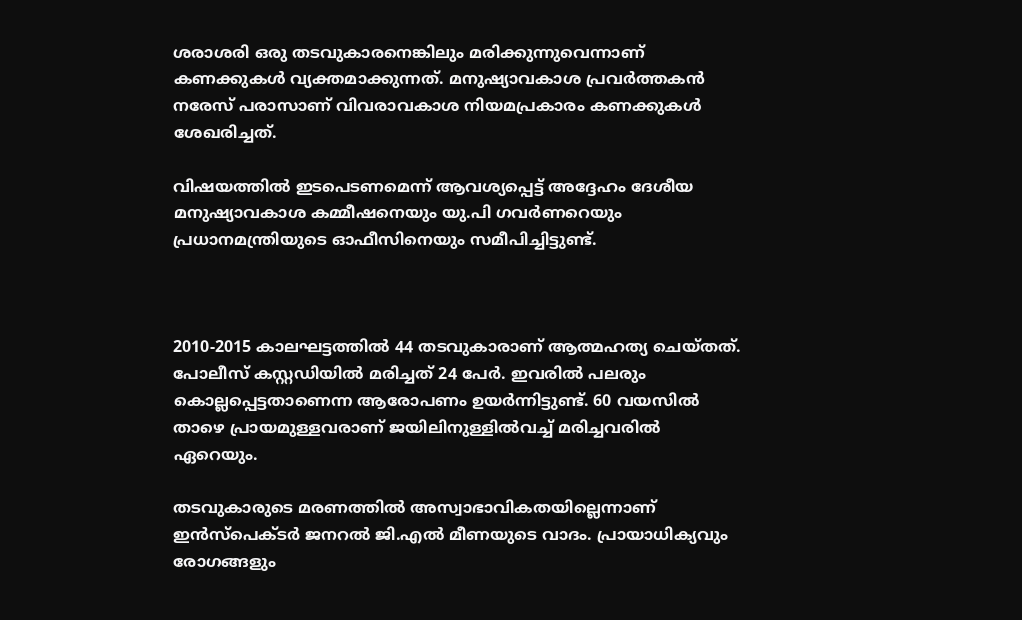ശരാശരി ഒരു തടവുകാരനെങ്കിലും മരിക്കുന്നുവെന്നാണ് കണക്കുകള്‍ വ്യക്തമാക്കുന്നത്. മനുഷ്യാവകാശ പ്രവര്‍ത്തകന്‍ നരേസ് പരാസാണ് വിവരാവകാശ നിയമപ്രകാരം കണക്കുകള്‍ ശേഖരിച്ചത്.

വിഷയത്തില്‍ ഇടപെടണമെന്ന് ആവശ്യപ്പെട്ട് അദ്ദേഹം ദേശീയ മനുഷ്യാവകാശ കമ്മീഷനെയും യു.പി ഗവര്‍ണറെയും പ്രധാനമന്ത്രിയുടെ ഓഫീസിനെയും സമീപിച്ചിട്ടുണ്ട്.



2010-2015 കാലഘട്ടത്തില്‍ 44 തടവുകാരാണ് ആത്മഹത്യ ചെയ്തത്. പോലീസ് കസ്റ്റഡിയില്‍ മരിച്ചത് 24 പേര്‍. ഇവരില്‍ പലരും കൊല്ലപ്പെട്ടതാണെന്ന ആരോപണം ഉയര്‍ന്നിട്ടുണ്ട്. 60 വയസില്‍ താഴെ പ്രായമുള്ളവരാണ് ജയിലിനുള്ളില്‍വച്ച്‌ മരിച്ചവരില്‍ ഏറെയും.

തടവുകാരുടെ മരണത്തില്‍ അസ്വാഭാവികതയില്ലെന്നാണ് ഇന്‍സ്പെക്ടര്‍ ജനറല്‍ ജി.എല്‍ മീണയുടെ വാദം. പ്രായാധിക്യവും രോഗങ്ങളും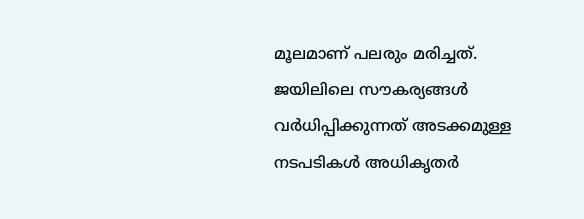മൂലമാണ് പലരും മരിച്ചത്. ജയിലിലെ സൗകര്യങ്ങള്‍ വര്‍ധിപ്പിക്കുന്നത് അടക്കമുള്ള നടപടികള്‍ അധികൃതര്‍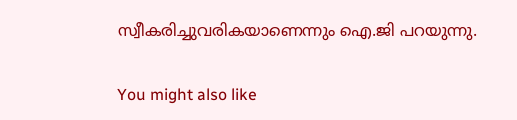സ്വീകരിച്ചുവരികയാണെന്നും ഐ.ജി പറയുന്നു.

You might also like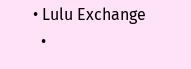• Lulu Exchange
  •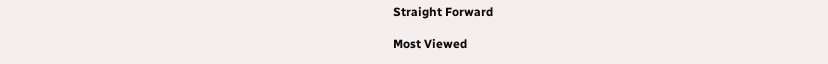Straight Forward

Most Viewed